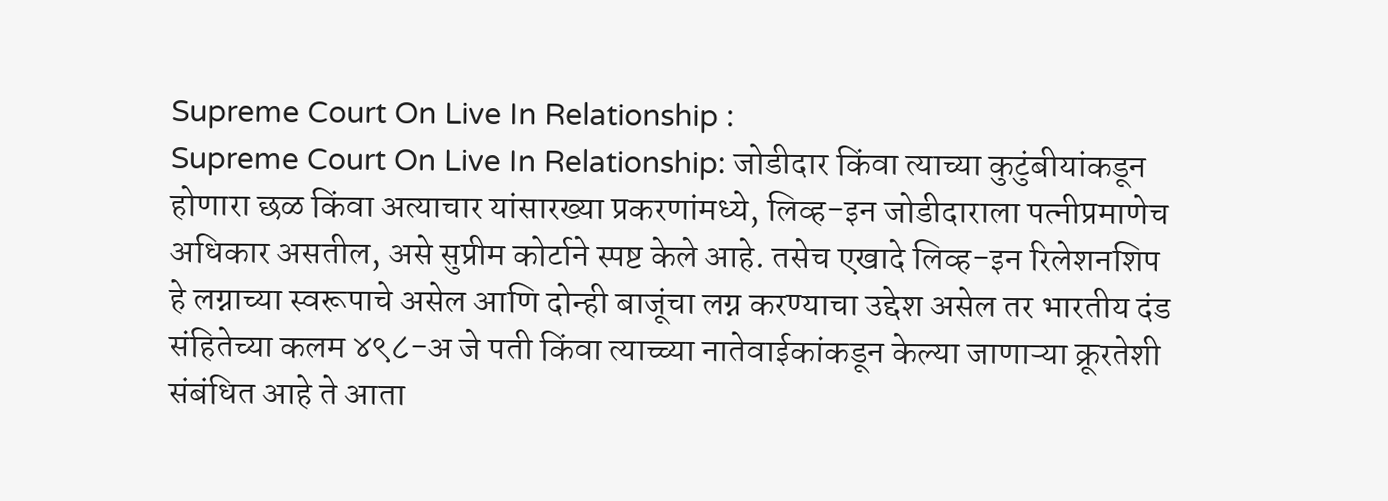Supreme Court On Live In Relationship :
Supreme Court On Live In Relationship: जोडीदार किंवा त्याच्या कुटुंबीयांकडून होणारा छळ किंवा अत्याचार यांसारख्या प्रकरणांमध्ये, लिव्ह-इन जोडीदाराला पत्नीप्रमाणेच अधिकार असतील, असे सुप्रीम कोर्टाने स्पष्ट केले आहे. तसेच एखादे लिव्ह-इन रिलेशनशिप हे लग्नाच्या स्वरूपाचे असेल आणि दोन्ही बाजूंचा लग्न करण्याचा उद्देश असेल तर भारतीय दंड संहितेच्या कलम ४९८-अ जे पती किंवा त्याच्च्या नातेवाईकांकडून केल्या जाणाऱ्या क्रूरतेशी संबंधित आहे ते आता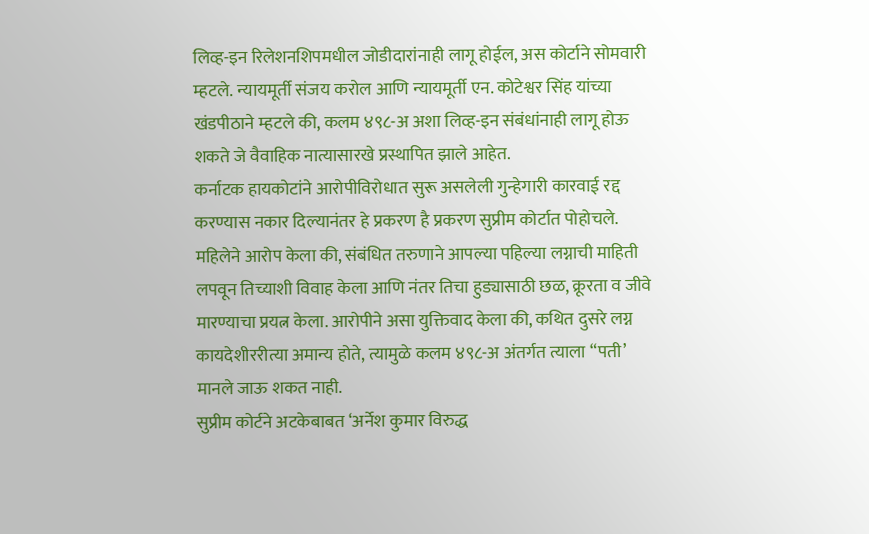लिव्ह-इन रिलेशनशिपमधील जोडीदारांनाही लागू होईल, अस कोर्टाने सोमवारी म्हटले. न्यायमूर्ती संजय करोल आणि न्यायमूर्ती एन. कोटेश्वर सिंह यांच्या खंडपीठाने म्हटले की, कलम ४९८-अ अशा लिव्ह-इन संबंधांनाही लागू होऊ शकते जे वैवाहिक नात्यासारखे प्रस्थापित झाले आहेत.
कर्नाटक हायकोटांने आरोपीविरोधात सुरू असलेली गुन्हेगारी कारवाई रद्द करण्यास नकार दिल्यानंतर हे प्रकरण है प्रकरण सुप्रीम कोर्टात पोहोचले. महिलेने आरोप केला की, संबंधित तरुणाने आपल्या पहिल्या लग्नाची माहिती लपवून तिच्याशी विवाह केला आणि नंतर तिचा हुड्यासाठी छळ, क्रूरता व जीवे मारण्याचा प्रयत्न केला. आरोपीने असा युक्तिवाद केला की, कथित दुसरे लग्न कायदेशीररीत्या अमान्य होते, त्यामुळे कलम ४९८-अ अंतर्गत त्याला “पती’ मानले जाऊ शकत नाही.
सुप्रीम कोर्टने अटकेबाबत ‘अर्नेश कुमार विरुद्ध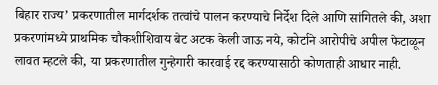बिहार राज्य’ प्रकरणातील मार्गदर्शक तत्वांचे पालन करण्याचे निर्देश दिले आणि सांगितले की, अशा प्रकरणांमध्ये प्राथमिक चौकशीशिवाय बेट अटक केली जाऊ नये, कोर्टाने आरोपीचे अपील फेटाळून लावत म्हटले की, या प्रकरणातील गुन्हेगारी कारवाई रद्द करण्यासाठी कोणताही आधार नाही.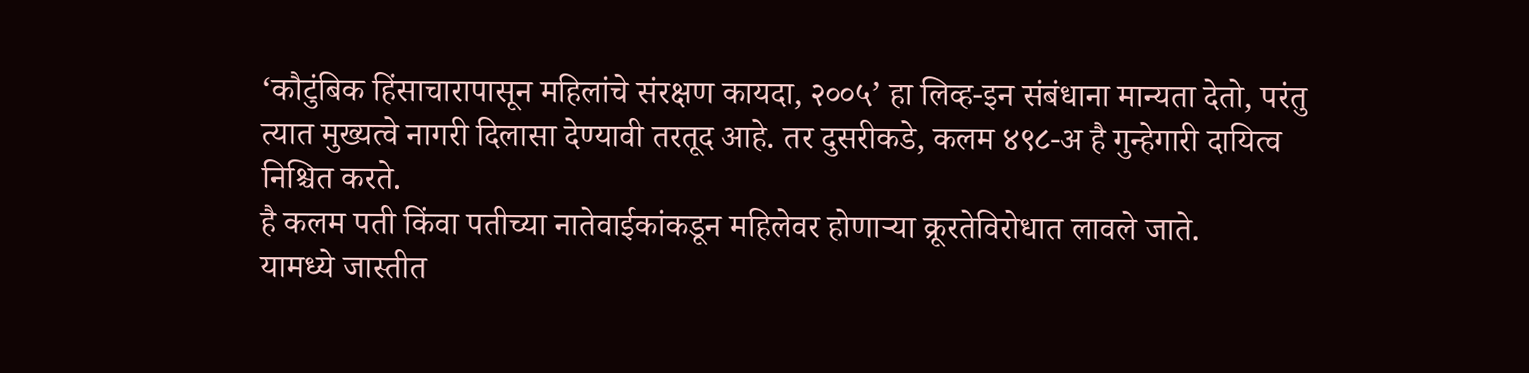‘कौटुंबिक हिंसाचारापासून महिलांचे संरक्षण कायदा, २००५’ हा लिव्ह-इन संबंधाना मान्यता देतो, परंतु त्यात मुख्यत्वे नागरी दिलासा देण्यावी तरतूद आहे. तर दुसरीकडे, कलम ४९८-अ है गुन्हेगारी दायित्व निश्चित करते.
है कलम पती किंवा पतीच्या नातेवाईकांकडून महिलेवर होणाऱ्या क्रूरतेविरोधात लावले जाते.
यामध्ये जास्तीत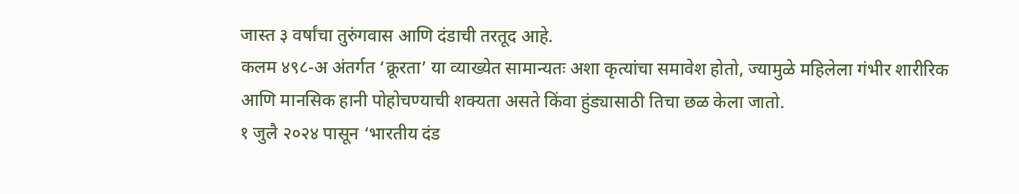जास्त ३ वर्षांचा तुरुंगवास आणि दंडाची तरतूद आहे.
कलम ४९८-अ अंतर्गत ‘क्रूरता’ या व्याख्येत सामान्यतः अशा कृत्यांचा समावेश होतो, ज्यामुळे महिलेला गंभीर शारीरिक आणि मानसिक हानी पोहोचण्याची शक्यता असते किंवा हुंड्यासाठी तिचा छळ केला जातो.
१ जुलै २०२४ पासून ‘भारतीय दंड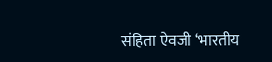संहिता ऐवजी ‘भारतीय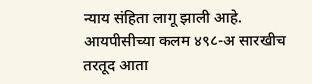न्याय संहिता लागू झाली आहे. आयपीसीच्या कलम ४९८-अ सारखीच तरतूद आता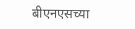बीएनएसच्या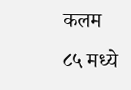कलम ८५ मध्ये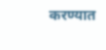करण्यात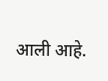आली आहे.